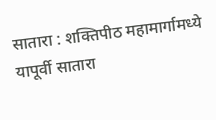सातारा : शक्तिपीठ महामार्गामध्ये यापूर्वी सातारा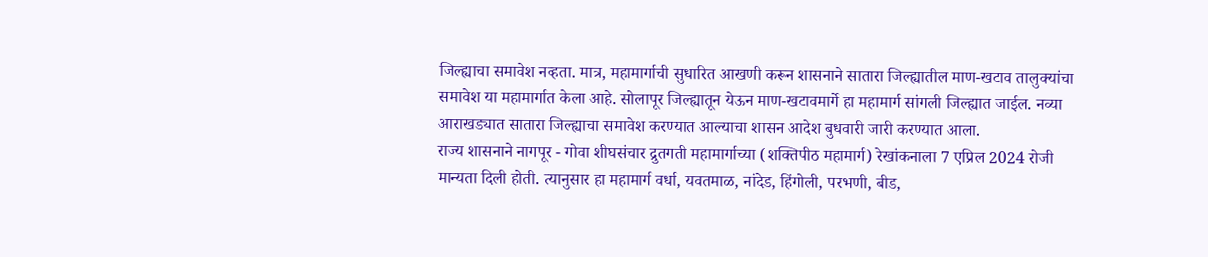जिल्ह्याचा समावेश नव्हता. मात्र, महामार्गाची सुधारित आखणी करून शासनाने सातारा जिल्ह्यातील माण-खटाव तालुक्यांचा समावेश या महामार्गात केला आहे. सोलापूर जिल्ह्यातून येऊन माण-खटावमार्गे हा महामार्ग सांगली जिल्ह्यात जाईल. नव्या आराखड्यात सातारा जिल्ह्याचा समावेश करण्यात आल्याचा शासन आदेश बुधवारी जारी करण्यात आला.
राज्य शासनाने नागपूर - गोवा शीघसंचार द्रुतगती महामार्गाच्या (शक्तिपीठ महामार्ग) रेखांकनाला 7 एप्रिल 2024 रोजी मान्यता दिली होती. त्यानुसार हा महामार्ग वर्धा, यवतमाळ, नांदेड, हिंगोली, परभणी, बीड,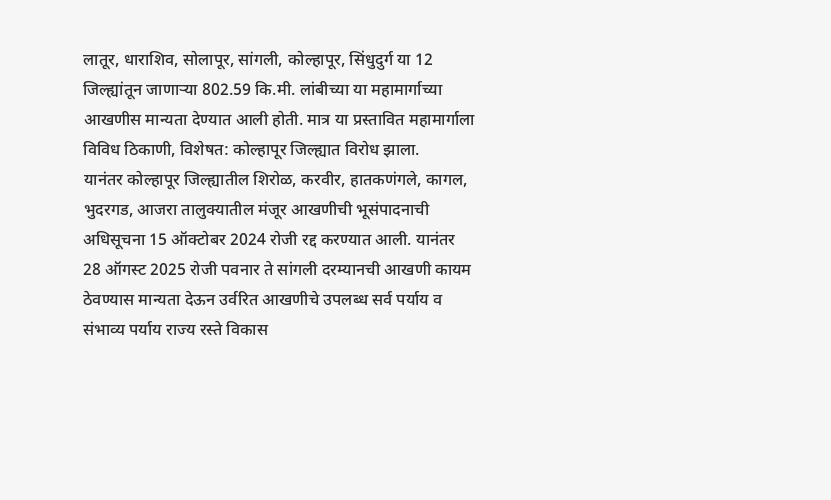लातूर, धाराशिव, सोलापूर, सांगली, कोल्हापूर, सिंधुदुर्ग या 12 जिल्ह्यांतून जाणाऱ्या 802.59 कि.मी. लांबीच्या या महामार्गाच्या आखणीस मान्यता देण्यात आली होती. मात्र या प्रस्तावित महामार्गाला विविध ठिकाणी, विशेषत: कोल्हापूर जिल्ह्यात विरोध झाला.
यानंतर कोल्हापूर जिल्ह्यातील शिरोळ, करवीर, हातकणंगले, कागल, भुदरगड, आजरा तालुक्यातील मंजूर आखणीची भूसंपादनाची अधिसूचना 15 ऑक्टोबर 2024 रोजी रद्द करण्यात आली. यानंतर 28 ऑगस्ट 2025 रोजी पवनार ते सांगली दरम्यानची आखणी कायम ठेवण्यास मान्यता देऊन उर्वरित आखणीचे उपलब्ध सर्व पर्याय व संभाव्य पर्याय राज्य रस्ते विकास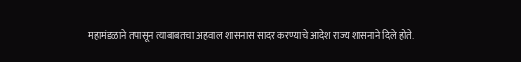महामंडळाने तपासून त्याबाबतचा अहवाल शासनास सादर करण्याचे आदेश राज्य शासनाने दिले होते.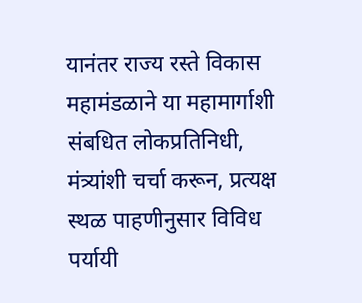यानंतर राज्य रस्ते विकास महामंडळाने या महामार्गाशी संबधित लोकप्रतिनिधी, मंत्र्यांशी चर्चा करून, प्रत्यक्ष स्थळ पाहणीनुसार विविध पर्यायी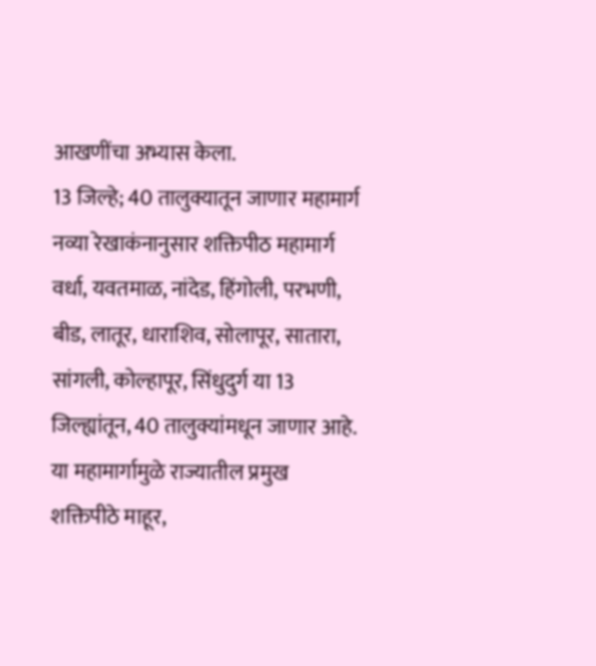आखणींचा अभ्यास केला.
13 जिल्हे; 40 तालुक्यातून जाणार महामार्ग
नव्या रेखाकंनानुसार शक्तिपीठ महामार्ग वर्धा, यवतमाळ, नांदेड, हिंगोली, परभणी, बीड, लातूर, धाराशिव, सोलापूर, सातारा, सांगली, कोल्हापूर, सिंधुदुर्ग या 13 जिल्ह्यांतून, 40 तालुक्यांमधून जाणार आहे. या महामार्गामुळे राज्यातील प्रमुख शक्तिपीठे माहूर,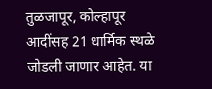तुळजापूर, कोल्हापूर आदींसह 21 धार्मिक स्थळे जोडली जाणार आहेत. या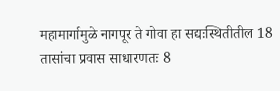महामार्गामुळे नागपूर ते गोवा हा सद्यःस्थितीतील 18 तासांचा प्रवास साधारणतः 8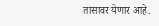तासावर येणार आहे.